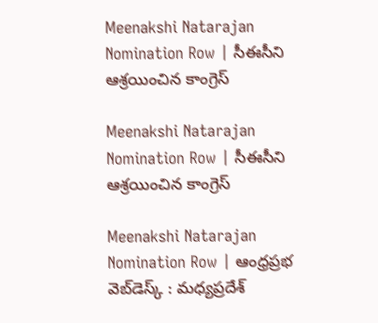Meenakshi Natarajan Nomination Row | సీఈసీని ఆశ్రయించిన కాంగ్రెస్‌

Meenakshi Natarajan Nomination Row | సీఈసీని ఆశ్రయించిన కాంగ్రెస్‌

Meenakshi Natarajan Nomination Row | ఆంధ్రప్రభ వెబ్‌డెస్క్ : మధ్యప్రదేశ్‌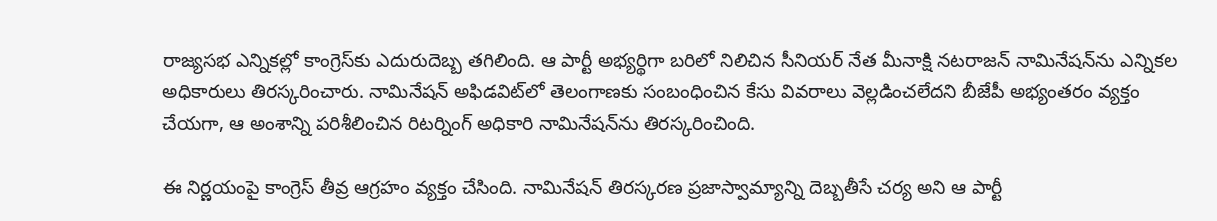రాజ్యసభ ఎన్నికల్లో కాంగ్రెస్‌కు ఎదురుదెబ్బ తగిలింది. ఆ పార్టీ అభ్యర్థిగా బరిలో నిలిచిన సీనియర్‌ నేత మీనాక్షి నటరాజన్‌ నామినేషన్‌ను ఎన్నికల అధికారులు తిరస్కరించారు. నామినేషన్‌ అఫిడవిట్‌లో తెలంగాణకు సంబంధించిన కేసు వివరాలు వెల్లడించలేదని బీజేపీ అభ్యంతరం వ్యక్తం చేయగా, ఆ అంశాన్ని పరిశీలించిన రిటర్నింగ్‌ అధికారి నామినేషన్‌ను తిరస్కరించింది.

ఈ నిర్ణయంపై కాంగ్రెస్‌ తీవ్ర ఆగ్రహం వ్యక్తం చేసింది. నామినేషన్‌ తిరస్కరణ ప్రజాస్వామ్యాన్ని దెబ్బతీసే చర్య అని ఆ పార్టీ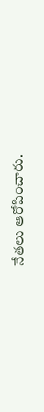నేతలు ఆరోపించారు.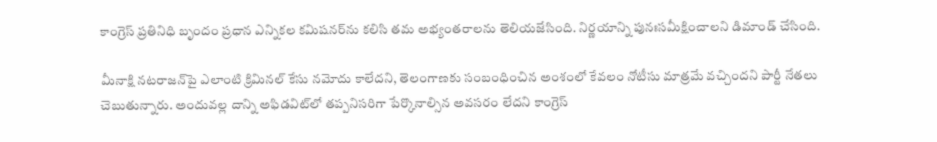కాంగ్రెస్‌ ప్రతినిధి బృందం ప్రధాన ఎన్నికల కమిషనర్‌ను కలిసి తమ అభ్యంతరాలను తెలియజేసింది. నిర్ణయాన్ని పునఃసమీక్షించాలని డిమాండ్‌ చేసింది.

మీనాక్షి నటరాజన్‌పై ఎలాంటి క్రిమినల్‌ కేసు నమోదు కాలేదని, తెలంగాణకు సంబంధించిన అంశంలో కేవలం నోటీసు మాత్రమే వచ్చిందని పార్టీ నేతలు చెబుతున్నారు. అందువల్ల దాన్ని అఫిడవిట్‌లో తప్పనిసరిగా పేర్కొనాల్సిన అవసరం లేదని కాంగ్రెస్‌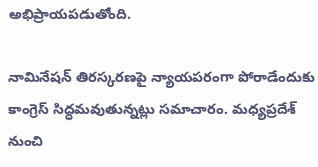అభిప్రాయపడుతోంది.

నామినేషన్‌ తిరస్కరణపై న్యాయపరంగా పోరాడేందుకు కాంగ్రెస్‌ సిద్ధమవుతున్నట్లు సమాచారం. మధ్యప్రదేశ్‌ నుంచి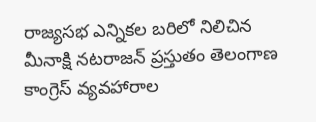రాజ్యసభ ఎన్నికల బరిలో నిలిచిన మీనాక్షి నటరాజన్‌ ప్రస్తుతం తెలంగాణ కాంగ్రెస్‌ వ్యవహారాల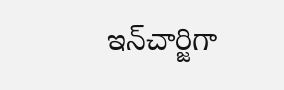ఇన్‌చార్జిగా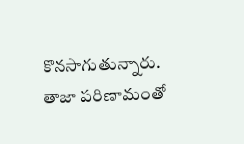కొనసాగుతున్నారు. తాజా పరిణామంతో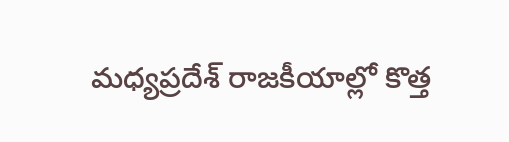మధ్యప్రదేశ్‌ రాజకీయాల్లో కొత్త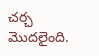చర్చ మొదలైంది.